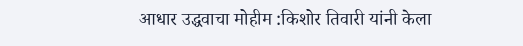आधार उद्धवाचा मोहीम :किशोर तिवारी यांनी केला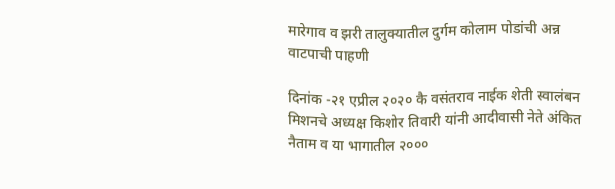मारेगाव व झरी तालुक्यातील दुर्गम कोलाम पोडांची अन्न वाटपाची पाहणी

दिनांक -२१ एप्रील २०२० कै वसंतराव नाईक शेती स्वालंबन मिशनचे अध्यक्ष किशोर तिवारी यांनी आदीवासी नेते अंकित नैताम व या भागातील २०००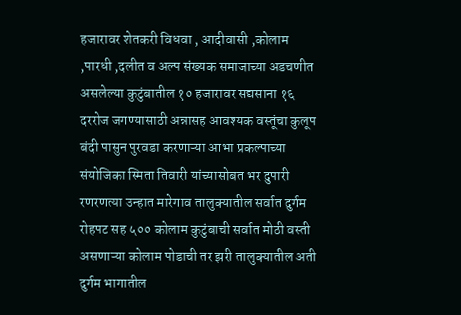हजारावर शेतकरी विधवा , आदीवासी ,कोलाम ,पारधी ,दलीत व अल्प संख्यक समाजाच्या अडचणीत असलेल्या कुटुंबातील १० हजारावर सद्यसाना १६ दररोज जगण्यासाठी अन्नासह आवश्यक वस्तूंचा कुलूप बंदी पासुन पुरवडा करणाऱ्या आभा प्रकल्पाच्या संयोजिका स्मिता तिवारी यांच्यासोबत भर दुपारी रणरणत्या उन्हात मारेगाव तालुक्यातील सर्वात दुर्गम रोहपट सह ५०० कोलाम कुटुंबाची सर्वात मोठी वस्ती असणाऱ्या कोलाम पोडाची तर झरी तालुक्यातील अती दुर्गम भागातील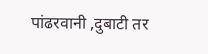पांढरवानी ,दुबाटी तर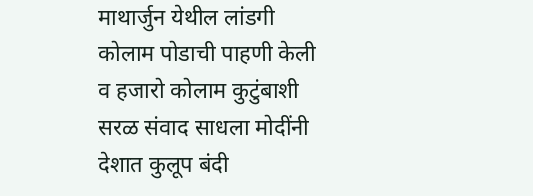माथार्जुन येथील लांडगी कोलाम पोडाची पाहणी केली व हजारो कोलाम कुटुंबाशी सरळ संवाद साधला मोदींनी देशात कुलूप बंदी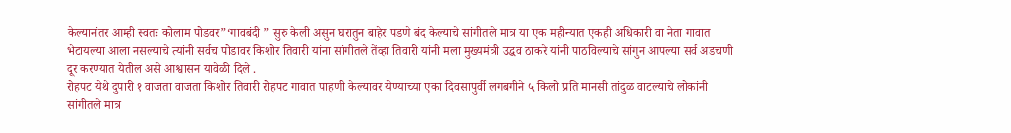केल्यानंतर आम्ही स्वतः कोलाम पोडवर”‘गावबंदी ” सुरु केली असुन घरातुन बाहेर पडणे बंद केल्याचे सांगीतले मात्र या एक महीन्यात एकही अधिकारी वा नेता गावात भेटायल्या आला नसल्याचे त्यांनी सर्वच पोडावर किशोर तिवारी यांना सांगीतले तेंव्हा तिवारी यांनी मला मुख्यमंत्री उद्धव ठाकरे यांनी पाठविल्याचे सांगुन आपल्या सर्व अडचणी दूर करण्यात येतील असे आश्वासन यावेळी दिले .
रोहपट येथे दुपारी १ वाजता वाजता किशोर तिवारी रोहपट गावात पाहणी केल्यावर येण्याच्या एका दिवसापुर्वी लगबगीने ५ किलो प्रति मानसी तांदुळ वाटल्याचे लोकांनी सांगीतले मात्र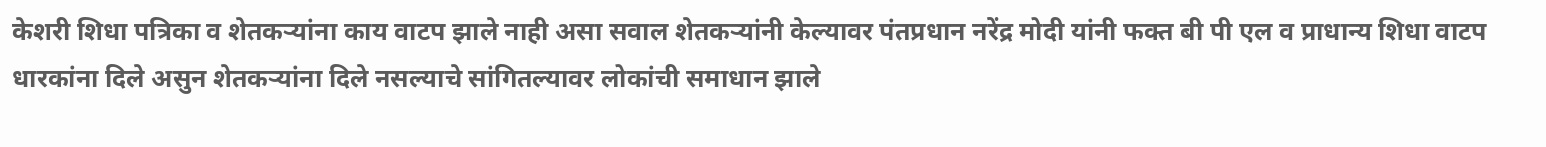केशरी शिधा पत्रिका व शेतकऱ्यांना काय वाटप झाले नाही असा सवाल शेतकऱ्यांनी केल्यावर पंतप्रधान नरेंद्र मोदी यांनी फक्त बी पी एल व प्राधान्य शिधा वाटप धारकांना दिले असुन शेतकऱ्यांना दिले नसल्याचे सांगितल्यावर लोकांची समाधान झाले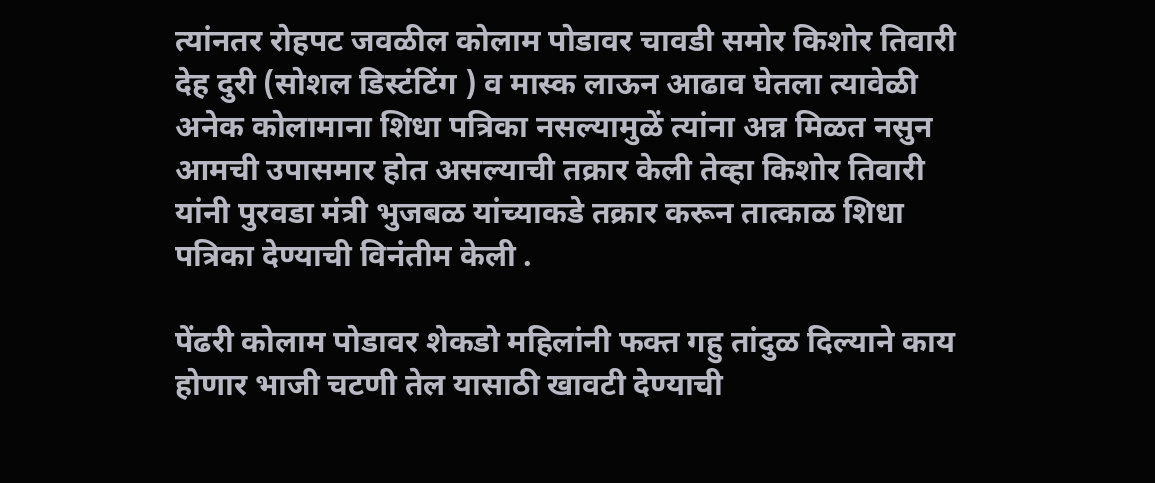त्यांनतर रोहपट जवळील कोलाम पोडावर चावडी समोर किशोर तिवारी देह दुरी (सोशल डिस्टंटिंग ) व मास्क लाऊन आढाव घेतला त्यावेळी अनेक कोलामाना शिधा पत्रिका नसल्यामुळें त्यांना अन्न मिळत नसुन आमची उपासमार होत असल्याची तक्रार केली तेव्हा किशोर तिवारी यांनी पुरवडा मंत्री भुजबळ यांच्याकडे तक्रार करून तात्काळ शिधा पत्रिका देण्याची विनंतीम केली .

पेंढरी कोलाम पोडावर शेकडो महिलांनी फक्त गहु तांदुळ दिल्याने काय होणार भाजी चटणी तेल यासाठी खावटी देण्याची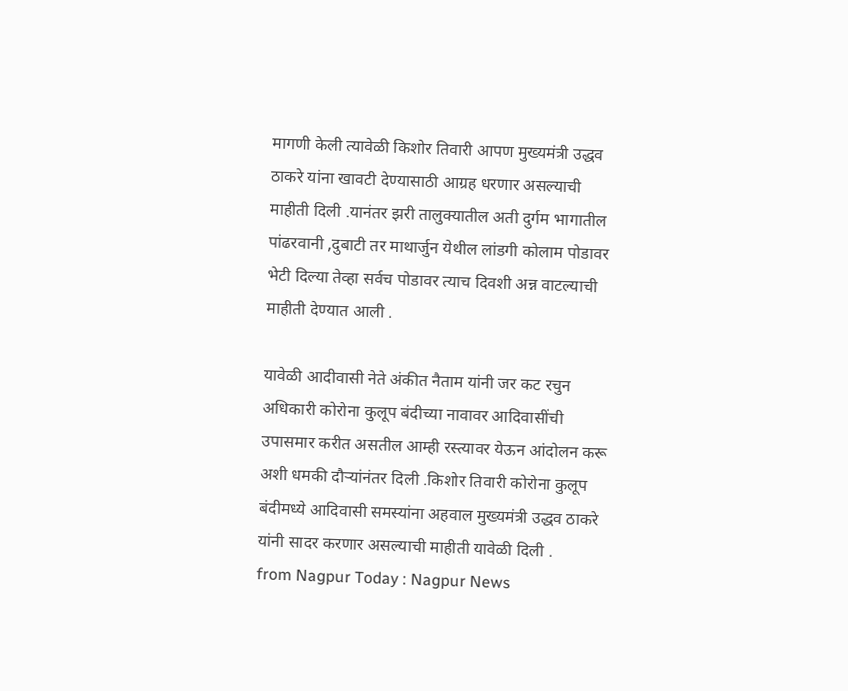मागणी केली त्यावेळी किशोर तिवारी आपण मुख्यमंत्री उद्धव ठाकरे यांना खावटी देण्यासाठी आग्रह धरणार असल्याची माहीती दिली .यानंतर झरी तालुक्यातील अती दुर्गम भागातील पांढरवानी ,दुबाटी तर माथार्जुन येथील लांडगी कोलाम पोडावर भेटी दिल्या तेव्हा सर्वच पोडावर त्याच दिवशी अन्न वाटल्याची माहीती देण्यात आली .

यावेळी आदीवासी नेते अंकीत नैताम यांनी जर कट रचुन अधिकारी कोरोना कुलूप बंदीच्या नावावर आदिवासींची उपासमार करीत असतील आम्ही रस्त्यावर येऊन आंदोलन करू अशी धमकी दौऱ्यांनंतर दिली .किशोर तिवारी कोरोना कुलूप बंदीमध्ये आदिवासी समस्यांना अहवाल मुख्यमंत्री उद्धव ठाकरे यांनी सादर करणार असल्याची माहीती यावेळी दिली .
from Nagpur Today : Nagpur News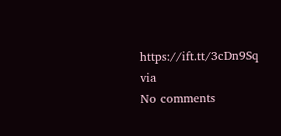https://ift.tt/3cDn9Sq
via
No comments